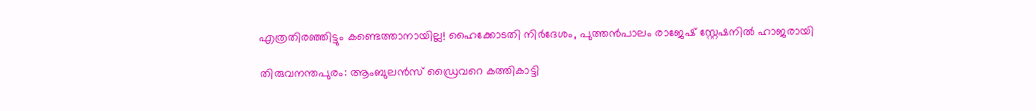എത്രതിരഞ്ഞിട്ടും കണ്ടെത്താനായില്ല! ഹൈക്കോടതി നിർദേശം, പുത്തൻപാലം രാജേഷ് സ്റ്റേഷനിൽ ഹാജരായി

തിരുവനന്തപുരം: ആംബുലന്‍സ് ഡ്രൈവറെ കത്തികാട്ടി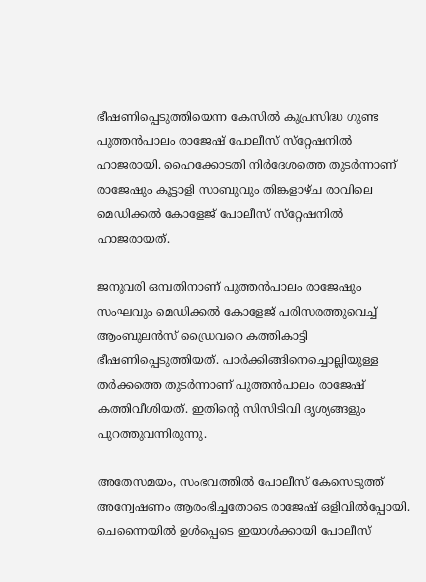ഭീഷണിപ്പെടുത്തിയെന്ന കേസില്‍ കുപ്രസിദ്ധ ഗുണ്ട പുത്തന്‍പാലം രാജേഷ് പോലീസ് സ്‌റ്റേഷനില്‍ ഹാജരായി. ഹൈക്കോടതി നിര്‍ദേശത്തെ തുടര്‍ന്നാണ് രാജേഷും കൂട്ടാളി സാബുവും തിങ്കളാഴ്ച രാവിലെ മെഡിക്കല്‍ കോളേജ് പോലീസ് സ്‌റ്റേഷനില്‍ ഹാജരായത്.

ജനുവരി ഒമ്പതിനാണ് പുത്തന്‍പാലം രാജേഷും സംഘവും മെഡിക്കല്‍ കോളേജ് പരിസരത്തുവെച്ച് ആംബുലന്‍സ് ഡ്രൈവറെ കത്തികാട്ടി ഭീഷണിപ്പെടുത്തിയത്. പാര്‍ക്കിങ്ങിനെച്ചൊല്ലിയുള്ള തര്‍ക്കത്തെ തുടര്‍ന്നാണ് പുത്തന്‍പാലം രാജേഷ് കത്തിവീശിയത്. ഇതിന്റെ സിസിടിവി ദൃശ്യങ്ങളും പുറത്തുവന്നിരുന്നു.

അതേസമയം, സംഭവത്തില്‍ പോലീസ് കേസെടുത്ത് അന്വേഷണം ആരംഭിച്ചതോടെ രാജേഷ് ഒളിവില്‍പ്പോയി. ചെന്നൈയില്‍ ഉള്‍പ്പെടെ ഇയാള്‍ക്കായി പോലീസ്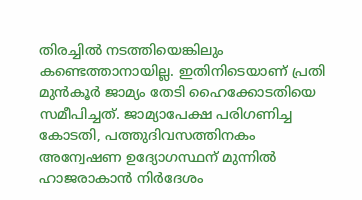തിരച്ചില്‍ നടത്തിയെങ്കിലും കണ്ടെത്താനായില്ല. ഇതിനിടെയാണ് പ്രതി മുന്‍കൂര്‍ ജാമ്യം തേടി ഹൈക്കോടതിയെ സമീപിച്ചത്. ജാമ്യാപേക്ഷ പരിഗണിച്ച കോടതി, പത്തുദിവസത്തിനകം അന്വേഷണ ഉദ്യോഗസ്ഥന് മുന്നില്‍ ഹാജരാകാന്‍ നിര്‍ദേശം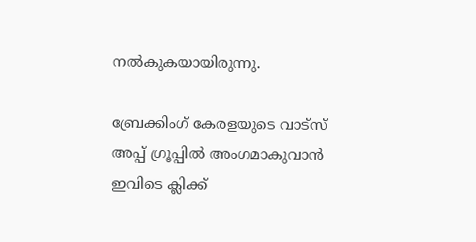നല്‍കുകയായിരുന്നു.

ബ്രേക്കിംഗ് കേരളയുടെ വാട്സ് അപ്പ് ഗ്രൂപ്പിൽ അംഗമാകുവാൻ ഇവിടെ ക്ലിക്ക്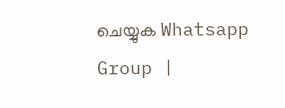ചെയ്യുക Whatsapp Group |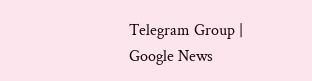Telegram Group | Google News